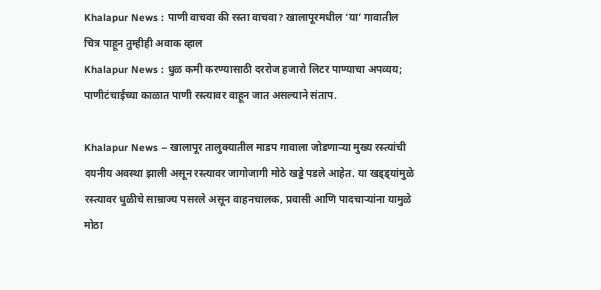Khalapur News : पाणी वाचवा की रस्ता वाचवा? खालापूरमधील ‘या’ गावातील चित्र पाहून तुम्हीही अवाक व्हाल
Khalapur News : धुळ कमी करण्यासाठी दररोज हजारो लिटर पाण्याचा अपव्यय; पाणीटंचाईच्या काळात पाणी रस्त्यावर वाहून जात असल्याने संताप.

Khalapur News – खालापूर तालुक्यातील माडप गावाला जोडणाऱ्या मुख्य रस्त्यांची दयनीय अवस्था झाली असून रस्त्यावर जागोजागी मोठे खड्डे पडले आहेत. या खड्ड्यांमुळे रस्त्यावर धुळीचे साम्राज्य पसरले असून वाहनचालक, प्रवासी आणि पादचाऱ्यांना यामुळे मोठा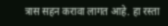त्रास सहन करावा लागत आहे. हा रस्ता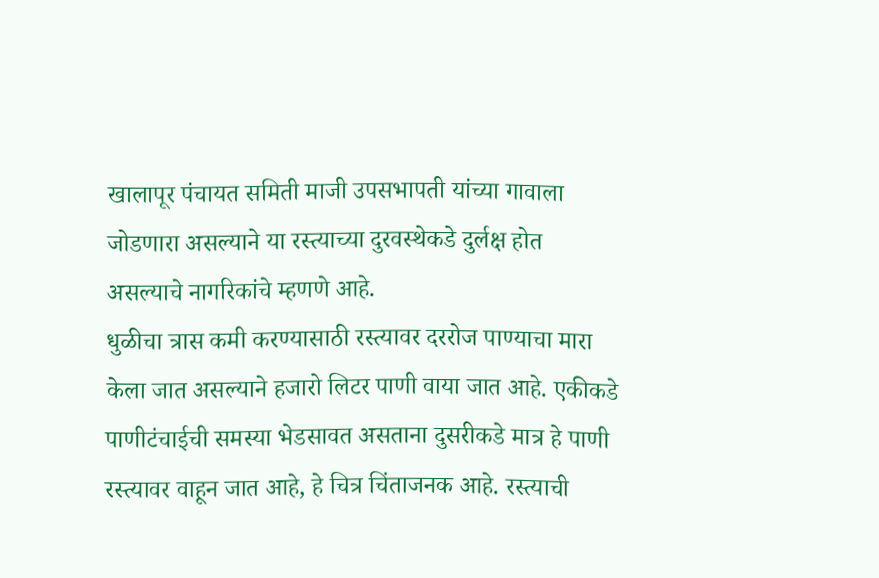खालापूर पंचायत समिती माजी उपसभापती यांच्या गावाला जोडणारा असल्याने या रस्त्याच्या दुरवस्थेकडे दुर्लक्ष होत असल्याचे नागरिकांचे म्हणणे आहे.
धुळीचा त्रास कमी करण्यासाठी रस्त्यावर दररोज पाण्याचा मारा केला जात असल्याने हजारो लिटर पाणी वाया जात आहे. एकीकडे पाणीटंचाईची समस्या भेडसावत असताना दुसरीकडे मात्र हे पाणी रस्त्यावर वाहून जात आहे, हे चित्र चिंताजनक आहे. रस्त्याची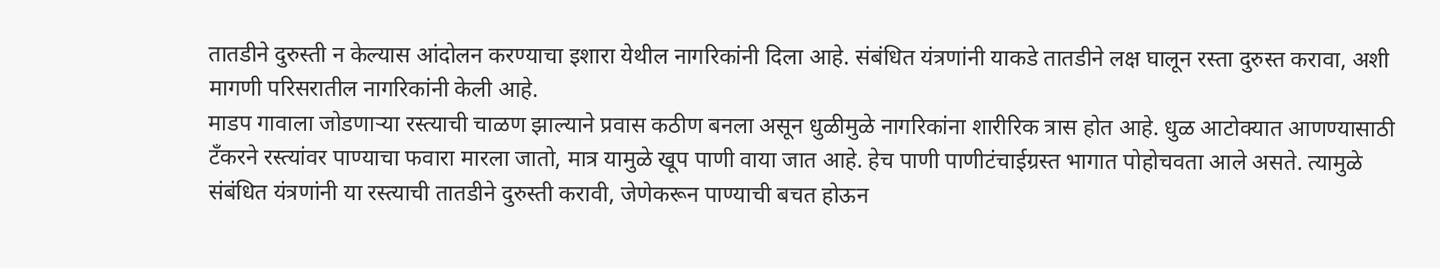तातडीने दुरुस्ती न केल्यास आंदोलन करण्याचा इशारा येथील नागरिकांनी दिला आहे. संबंधित यंत्रणांनी याकडे तातडीने लक्ष घालून रस्ता दुरुस्त करावा, अशी मागणी परिसरातील नागरिकांनी केली आहे.
माडप गावाला जोडणाऱ्या रस्त्याची चाळण झाल्याने प्रवास कठीण बनला असून धुळीमुळे नागरिकांना शारीरिक त्रास होत आहे. धुळ आटोक्यात आणण्यासाठी टँकरने रस्त्यांवर पाण्याचा फवारा मारला जातो, मात्र यामुळे खूप पाणी वाया जात आहे. हेच पाणी पाणीटंचाईग्रस्त भागात पोहोचवता आले असते. त्यामुळे संबंधित यंत्रणांनी या रस्त्याची तातडीने दुरुस्ती करावी, जेणेकरून पाण्याची बचत होऊन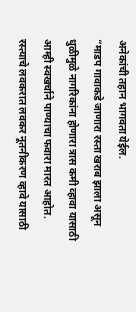अनेकांची तहान भागवता येईल.
“माडप गावाकडे जाणारा रस्ता खराब झाला असून धुळीमुळे नागरिकांना होणारा त्रास कमी व्हावा यासाठी आम्ही स्वखर्चाने पाण्याचा फवारा मारत आहोत. रस्त्याचे लवकरात लवकर नूतनीकरण व्हावे यासाठी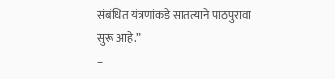संबंधित यंत्रणांकडे सातत्याने पाठपुरावा सुरू आहे.”
–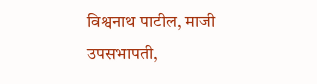विश्वनाथ पाटील, माजी उपसभापती,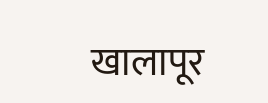खालापूर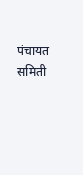पंचायत समिती